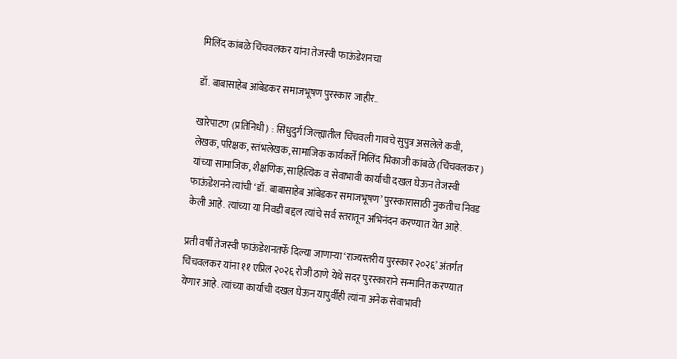मिलिंद कांबळे चिंचवलकर यांना तेजस्वी फाऊंडेशनचा

डॉ. बाबासाहेब आंबेडकर समाजभूषण पुरस्कार जाहीर..

खारेपाटण (प्रतिनिधी) : सिंधुदुर्ग जिल्ह्यातील चिंचवली गावचे सुपुत्र असलेले कवी, लेखक, परिक्षक, स्तंभलेखक, सामाजिक कार्यकर्ते मिलिंद भिकाजी कांबळे (चिंचवलकर) यांच्या सामाजिक, शैक्षणिक, साहित्यिक व सेवाभावी कार्याची दखल घेऊन तेजस्वी फाऊंडेशनने त्यांची ‘डॉ. बाबासाहेब आंबेडकर समाजभूषण’ पुरस्कारासाठी नुकतीच निवड केली आहे. त्यांच्या या निवडी बद्दल त्यांचे सर्व स्तरातून अभिनंदन करण्यात येत आहे.

प्रती वर्षी तेजस्वी फाऊंडेशनतर्फे दिल्या जाणाऱ्या ‘राज्यस्तरीय पुरस्कार २०२६’ अंतर्गत चिंचवलकर यांना ११ एप्रिल २०२६ रोजी ठाणे येथे सदर पुरस्काराने सन्मानित करण्यात येणार आहे. त्यांच्या कार्याची दखल घेऊन यापुर्वीही त्यांना अनेक सेवाभावी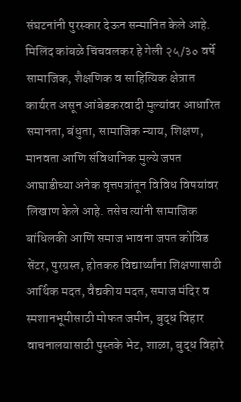संघटनांनी पुरस्कार देऊन सन्मानित केले आहे. मिलिंद कांबळे चिंचवलकर हे गेली २५/३० वर्षे सामाजिक, शैक्षणिक व साहित्यिक क्षेत्रात कार्यरत असून आंबेडकरवादी मुल्यांवर आधारित समानता, बंधुता, सामाजिक न्याय, शिक्षण, मानवता आणि संविधानिक मुल्ये जपत आघाडीच्या अनेक वृत्तपत्रांतून विविध विषयांवर लिखाण केले आहे. तसेच त्यांनी सामाजिक बांधिलकी आणि समाज भावना जपत कोविड सेंटर, पुरग्रस्त, होतकरु विद्यार्थ्यांना शिक्षणासाठी आर्थिक मदत, वैद्यकीय मदत, समाज मंदिर व स्मशानभूमीसाठी मोफत जमीन, बुद्ध विहार वाचनालयासाठी पुस्तके भेट, शाळा, बुद्ध विहारे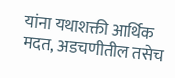यांना यथाशक्ती आर्थिक मदत, अडचणीतील तसेच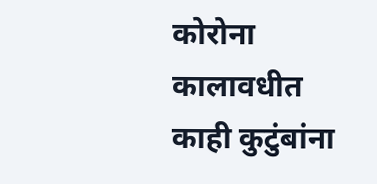कोरोना कालावधीत काही कुटुंबांना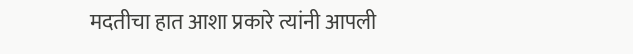मदतीचा हात आशा प्रकारे त्यांनी आपली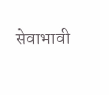सेवाभावी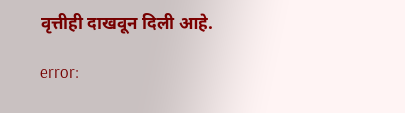वृत्तीही दाखवून दिली आहे.

error: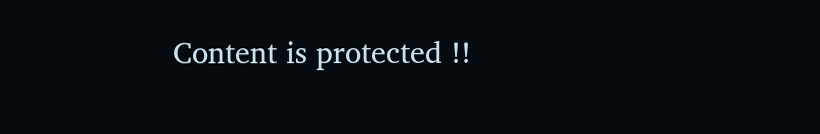Content is protected !!